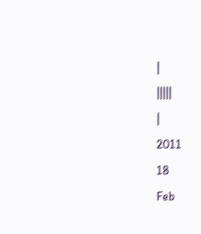|
|||||
|
2011
18
Feb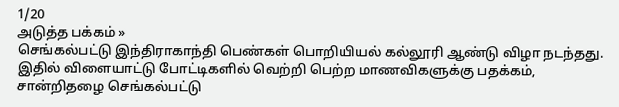1/20
அடுத்த பக்கம் »
செங்கல்பட்டு இந்திராகாந்தி பெண்கள் பொறியியல் கல்லூரி ஆண்டு விழா நடந்தது. இதில் விளையாட்டு போட்டிகளில் வெற்றி பெற்ற மாணவிகளுக்கு பதக்கம், சான்றிதழை செங்கல்பட்டு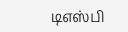டிஎஸ்பி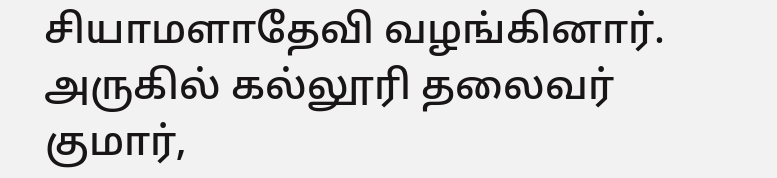சியாமளாதேவி வழங்கினார். அருகில் கல்லூரி தலைவர் குமார்,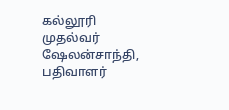கல்லூரி முதல்வர் ஷேலன்சாந்தி, பதிவாளர்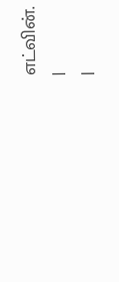எட்வின்.
|
|